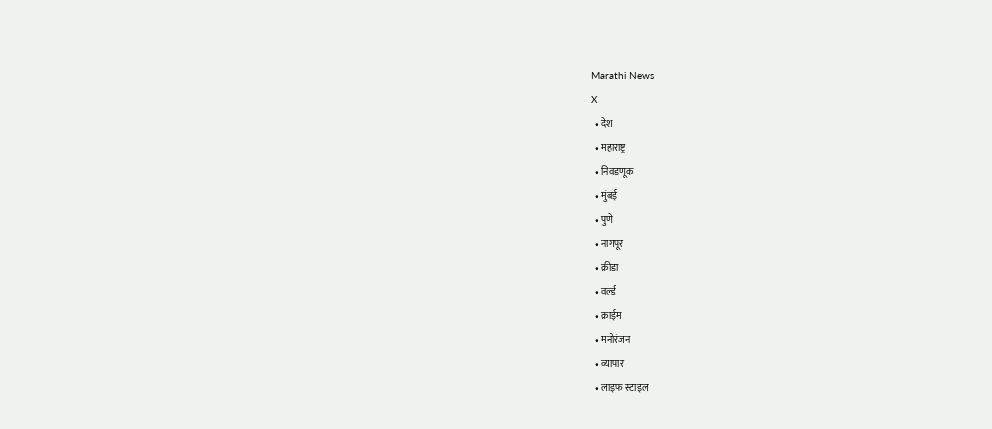Marathi News
X
  • देश
  • महाराष्ट्र
  • निवडणूक
  • मुंबई
  • पुणे
  • नागपूर
  • क्रीडा
  • वर्ल्ड
  • क्राईम
  • मनोरंजन
  • व्यापार
  • लाइफ स्टाइल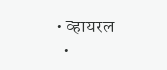• व्हायरल
  •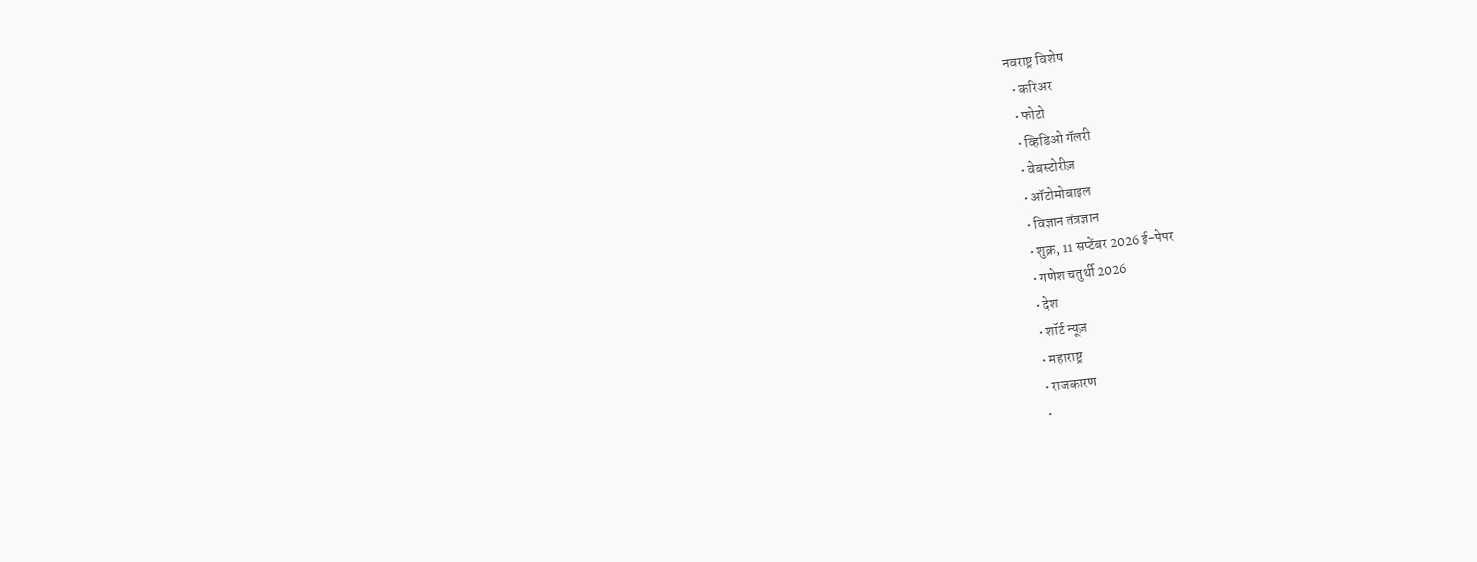नवराष्ट्र विशेष
  • करिअर
  • फोटो
  • व्हिडिओ गॅलरी
  • वेबस्टोरीज़
  • ऑटोमोबाइल
  • विज्ञान तंत्रज्ञान
  • शुक्र, 11 सप्टेंबर 2026 ई-पेपर
  • गणेश चतुर्थी 2026
  • देश
  • शॉर्ट न्यूज़
  • महाराष्ट्र
  • राजकारण
  •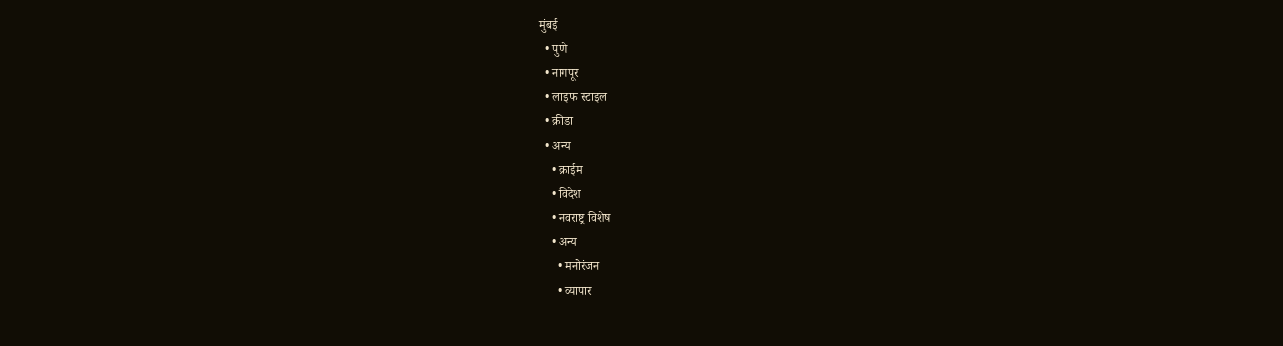मुंबई
  • पुणे
  • नागपूर
  • लाइफ स्टाइल
  • क्रीडा
  • अन्य
    • क्राईम
    • विदेश
    • नवराष्ट्र विशेष
    • अन्य
      • मनोरंजन
      • व्यापार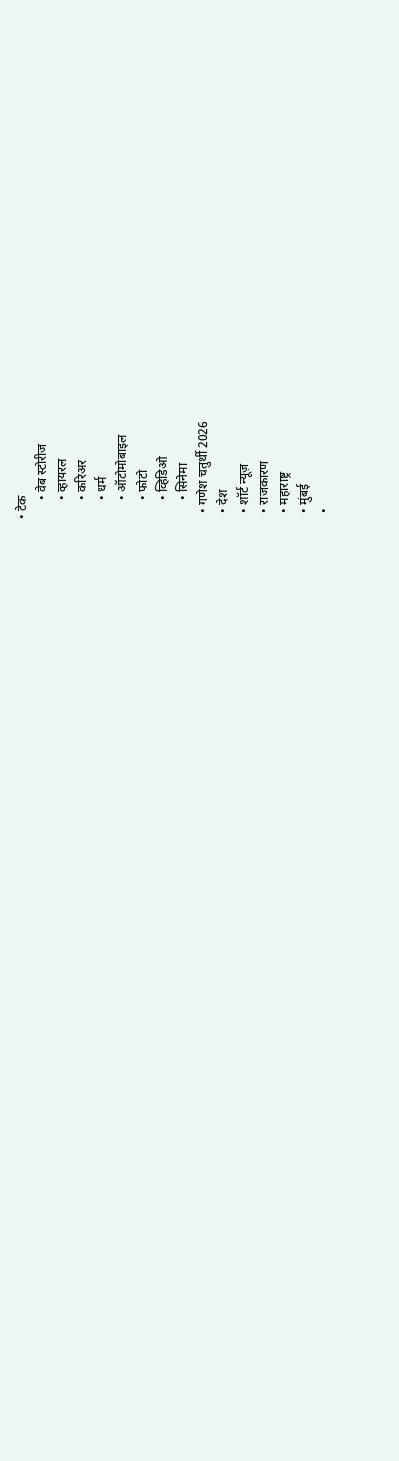• टेक
      • वेब स्टोरीज
      • व्हायरल
      • करिअर
      • धर्म
      • ऑटोमोबाइल
      • फोटो
      • व्हिडिओ
      • सिनेमा
  • गणेश चतुर्थी 2026
  • देश
  • शॉर्ट न्यूज़
  • राजकारण
  • महाराष्ट्र
  • मुंबई
  •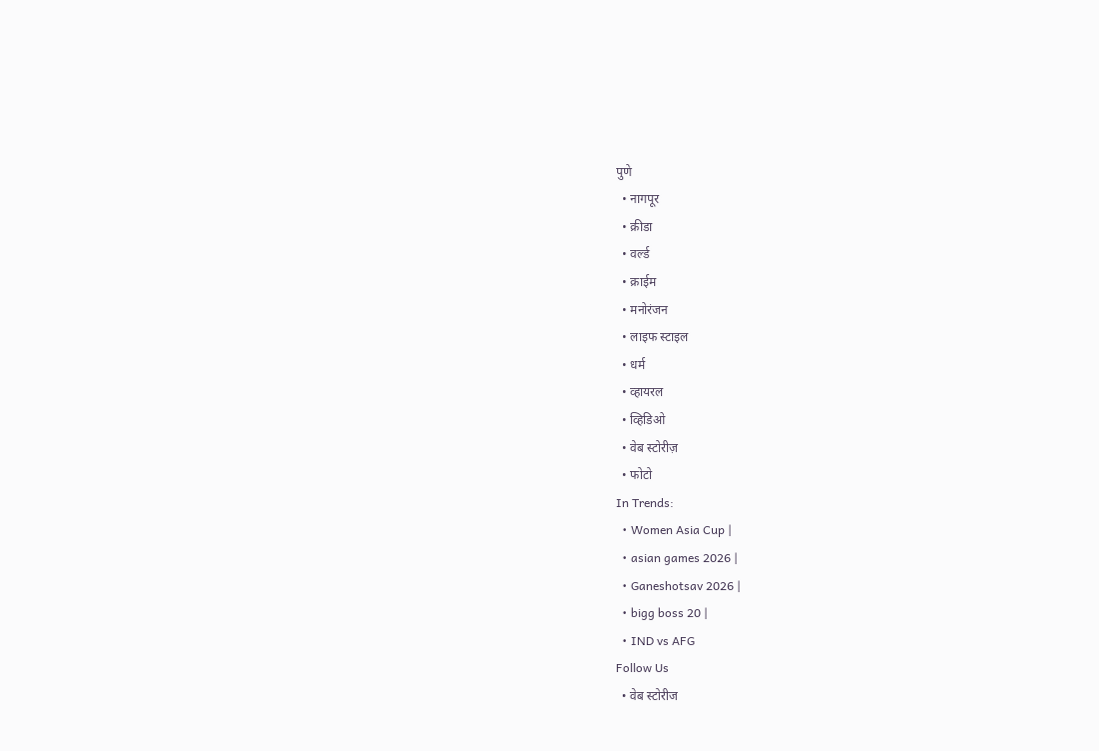पुणे
  • नागपूर
  • क्रीडा
  • वर्ल्ड
  • क्राईम
  • मनोरंजन
  • लाइफ स्टाइल
  • धर्म
  • व्हायरल
  • व्हिडिओ
  • वेब स्टोरीज़
  • फोटो
In Trends:
  • Women Asia Cup |
  • asian games 2026 |
  • Ganeshotsav 2026 |
  • bigg boss 20 |
  • IND vs AFG
Follow Us
  • वेब स्टोरीज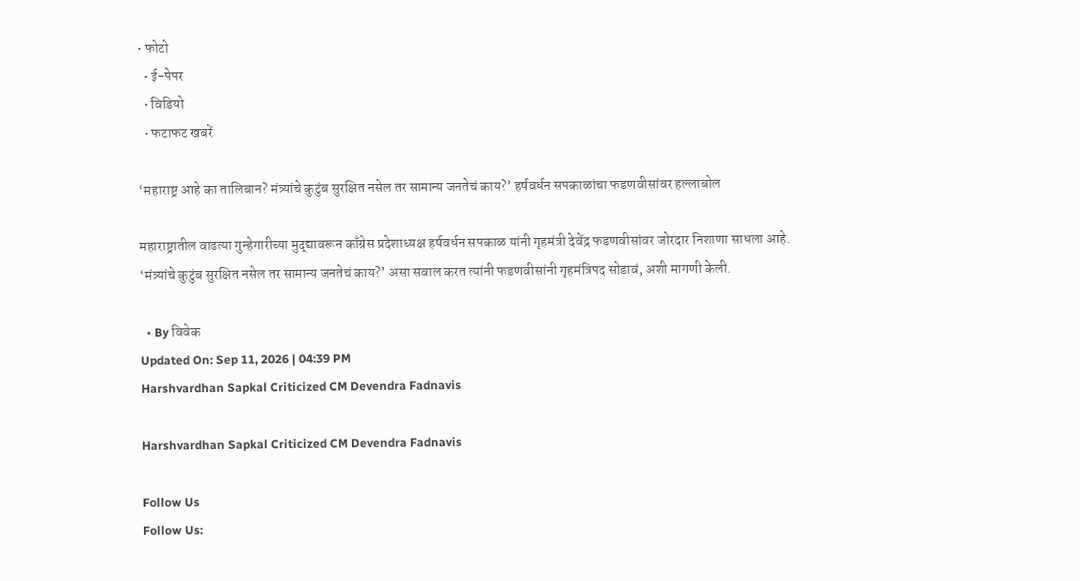• फोटो
  • ई-पेपर
  • विडियो
  • फटाफट खबरें

‘महाराष्ट्र आहे का तालिबान? मंत्र्यांचे कुटुंब सुरक्षित नसेल तर सामान्य जनतेचं काय?’ हर्षवर्धन सपकाळांचा फडणवीसांवर हल्लाबोल

महाराष्ट्रातील वाढत्या गुन्हेगारीच्या मुद्द्यावरून काँग्रेस प्रदेशाध्यक्ष हर्षवर्धन सपकाळ यांनी गृहमंत्री देवेंद्र फडणवीसांवर जोरदार निशाणा साधला आहे. ‘मंत्र्यांचे कुटुंब सुरक्षित नसेल तर सामान्य जनतेचं काय?’ असा सवाल करत त्यांनी फडणवीसांनी गृहमंत्रिपद सोडावं, अशी मागणी केली.

  • By विवेक
Updated On: Sep 11, 2026 | 04:39 PM
Harshvardhan Sapkal Criticized CM Devendra Fadnavis

Harshvardhan Sapkal Criticized CM Devendra Fadnavis

Follow Us
Follow Us: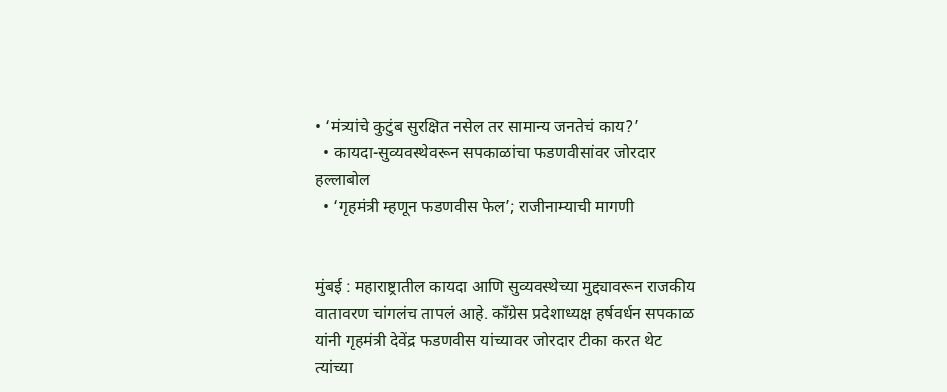• ‘मंत्र्यांचे कुटुंब सुरक्षित नसेल तर सामान्य जनतेचं काय?’
  • कायदा-सुव्यवस्थेवरून सपकाळांचा फडणवीसांवर जोरदार हल्लाबोल
  • ‘गृहमंत्री म्हणून फडणवीस फेल’; राजीनाम्याची मागणी


मुंबई : महाराष्ट्रातील कायदा आणि सुव्यवस्थेच्या मुद्द्यावरून राजकीय वातावरण चांगलंच तापलं आहे. काँग्रेस प्रदेशाध्यक्ष हर्षवर्धन सपकाळ यांनी गृहमंत्री देवेंद्र फडणवीस यांच्यावर जोरदार टीका करत थेट त्यांच्या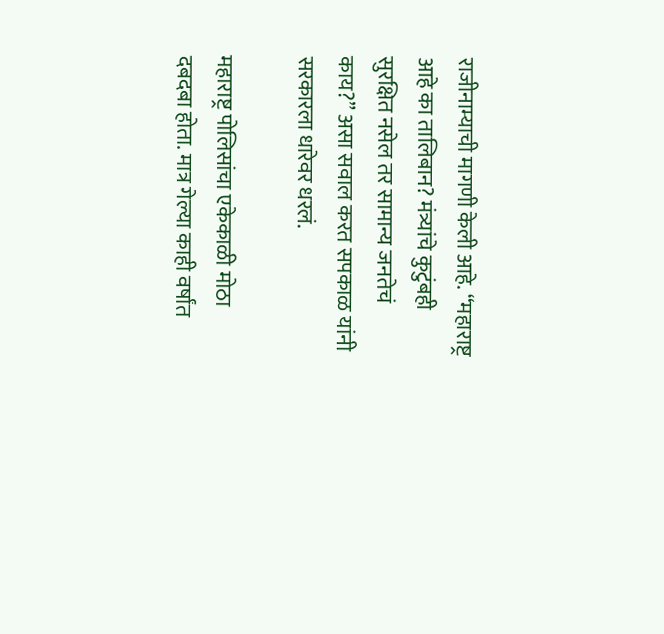राजीनाम्याची मागणी केली आहे. “महाराष्ट्र आहे का तालिबान? मंत्र्यांचे कुटुंबही सुरक्षित नसेल तर सामान्य जनतेचं काय?” असा सवाल करत सपकाळ यांनी सरकारला धारेवर धरलं.

महाराष्ट्र पोलिसांचा एकेकाळी मोठा दबदबा होता. मात्र गेल्या काही वर्षांत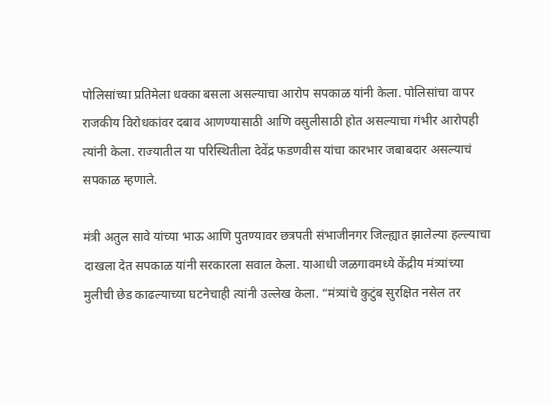पोलिसांच्या प्रतिमेला धक्का बसला असल्याचा आरोप सपकाळ यांनी केला. पोलिसांचा वापर राजकीय विरोधकांवर दबाव आणण्यासाठी आणि वसुलीसाठी होत असल्याचा गंभीर आरोपही त्यांनी केला. राज्यातील या परिस्थितीला देवेंद्र फडणवीस यांचा कारभार जबाबदार असल्याचं सपकाळ म्हणाले.

मंत्री अतुल सावे यांच्या भाऊ आणि पुतण्यावर छत्रपती संभाजीनगर जिल्ह्यात झालेल्या हल्ल्याचा दाखला देत सपकाळ यांनी सरकारला सवाल केला. याआधी जळगावमध्ये केंद्रीय मंत्र्यांच्या मुलीची छेड काढल्याच्या घटनेचाही त्यांनी उल्लेख केला. “मंत्र्यांचे कुटुंब सुरक्षित नसेल तर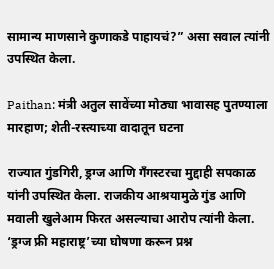सामान्य माणसाने कुणाकडे पाहायचं?” असा सवाल त्यांनी उपस्थित केला.

Paithan: मंत्री अतुल सावेंच्या मोठ्या भावासह पुतण्याला मारहाण; शेती-रस्त्याच्या वादातून घटना

राज्यात गुंडगिरी, ड्रग्ज आणि गँगस्टरचा मुद्दाही सपकाळ यांनी उपस्थित केला. राजकीय आश्रयामुळे गुंड आणि मवाली खुलेआम फिरत असल्याचा आरोप त्यांनी केला. ‘ड्रग्ज फ्री महाराष्ट्र’च्या घोषणा करून प्रश्न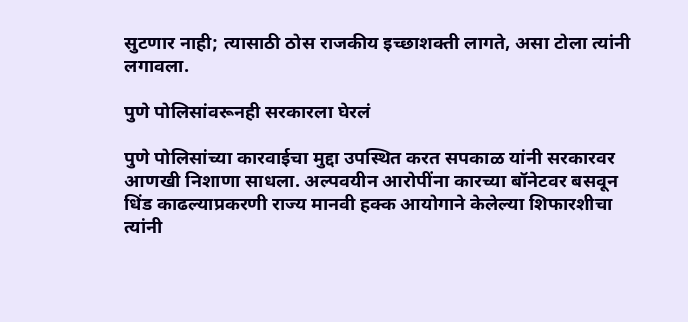सुटणार नाही; त्यासाठी ठोस राजकीय इच्छाशक्ती लागते, असा टोला त्यांनी लगावला.

पुणे पोलिसांवरूनही सरकारला घेरलं

पुणे पोलिसांच्या कारवाईचा मुद्दा उपस्थित करत सपकाळ यांनी सरकारवर आणखी निशाणा साधला. अल्पवयीन आरोपींना कारच्या बॉनेटवर बसवून धिंड काढल्याप्रकरणी राज्य मानवी हक्क आयोगाने केलेल्या शिफारशीचा त्यांनी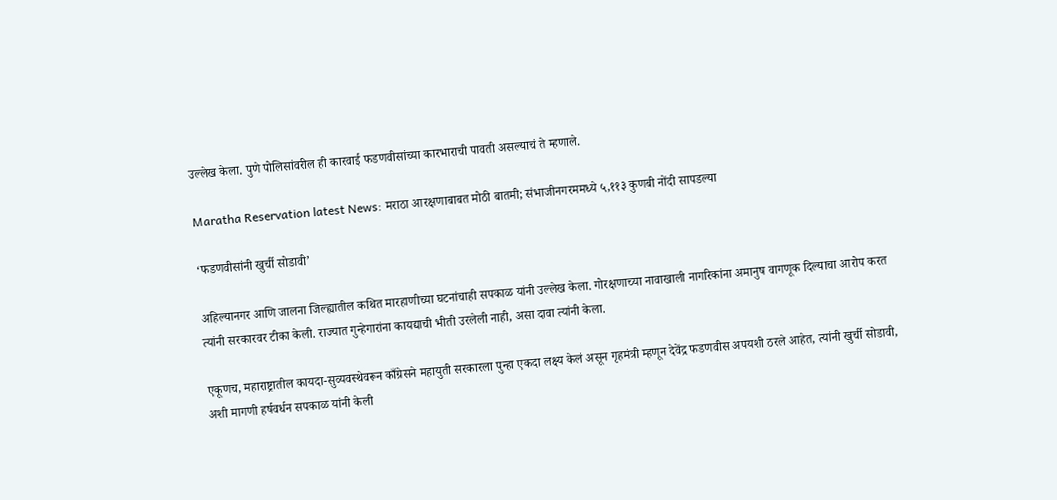उल्लेख केला. पुणे पोलिसांवरील ही कारवाई फडणवीसांच्या कारभाराची पावती असल्याचं ते म्हणाले.

Maratha Reservation latest News: मराठा आरक्षणाबाबत मोठी बातमी; संभाजीनगरममध्ये ५,११३ कुणबी नोंदी सापडल्या

‘फडणवीसांनी खुर्ची सोडावी’

अहिल्यानगर आणि जालना जिल्ह्यातील कथित मारहाणीच्या घटनांचाही सपकाळ यांनी उल्लेख केला. गोरक्षणाच्या नावाखाली नागरिकांना अमानुष वागणूक दिल्याचा आरोप करत त्यांनी सरकारवर टीका केली. राज्यात गुन्हेगारांना कायद्याची भीती उरलेली नाही, असा दावा त्यांनी केला.

एकूणच, महाराष्ट्रातील कायदा-सुव्यवस्थेवरून काँग्रेसने महायुती सरकारला पुन्हा एकदा लक्ष्य केलं असून गृहमंत्री म्हणून देवेंद्र फडणवीस अपयशी ठरले आहेत, त्यांनी खुर्ची सोडावी, अशी मागणी हर्षवर्धन सपकाळ यांनी केली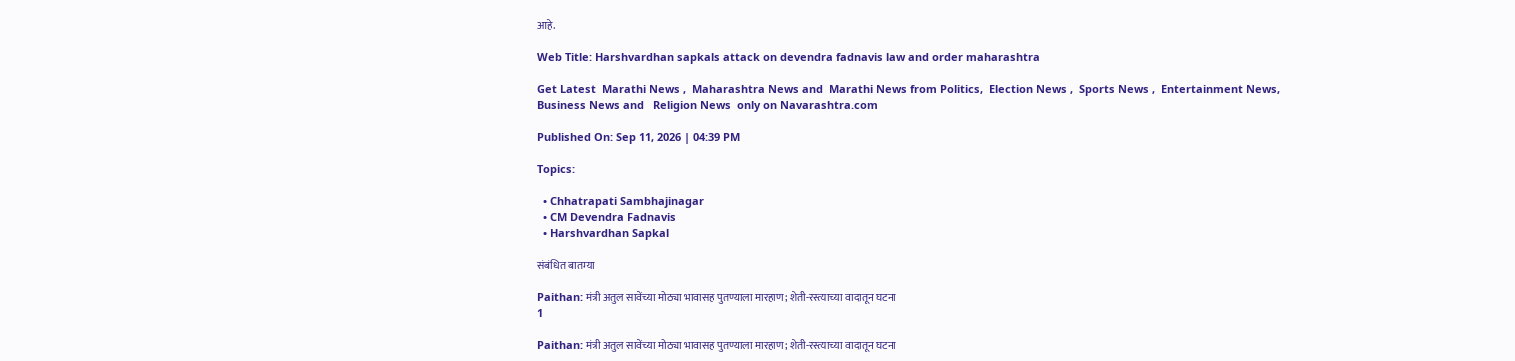आहे.

Web Title: Harshvardhan sapkals attack on devendra fadnavis law and order maharashtra

Get Latest  Marathi News ,  Maharashtra News and  Marathi News from Politics,  Election News ,  Sports News ,  Entertainment News,  Business News and   Religion News  only on Navarashtra.com

Published On: Sep 11, 2026 | 04:39 PM

Topics:

  • Chhatrapati Sambhajinagar
  • CM Devendra Fadnavis
  • Harshvardhan Sapkal

संबंधित बातम्या

Paithan: मंत्री अतुल सावेंच्या मोठ्या भावासह पुतण्याला मारहाण; शेती-रस्त्याच्या वादातून घटना
1

Paithan: मंत्री अतुल सावेंच्या मोठ्या भावासह पुतण्याला मारहाण; शेती-रस्त्याच्या वादातून घटना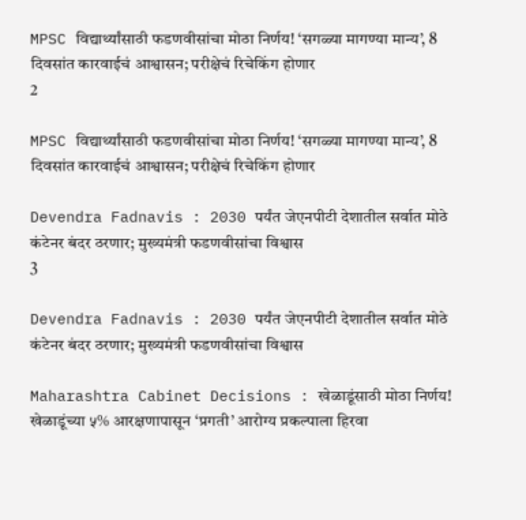MPSC विद्यार्थ्यांसाठी फडणवीसांचा मोठा निर्णय! ‘सगळ्या मागण्या मान्य’, 8 दिवसांत कारवाईचं आश्वासन; परीक्षेचं रिचेकिंग होणार
2

MPSC विद्यार्थ्यांसाठी फडणवीसांचा मोठा निर्णय! ‘सगळ्या मागण्या मान्य’, 8 दिवसांत कारवाईचं आश्वासन; परीक्षेचं रिचेकिंग होणार

Devendra Fadnavis : 2030 पर्यंत जेएनपीटी देशातील सर्वात मोठे कंटेनर बंदर ठरणार; मुख्यमंत्री फडणवीसांचा विश्वास
3

Devendra Fadnavis : 2030 पर्यंत जेएनपीटी देशातील सर्वात मोठे कंटेनर बंदर ठरणार; मुख्यमंत्री फडणवीसांचा विश्वास

Maharashtra Cabinet Decisions : खेळाडूंसाठी मोठा निर्णय! खेळाडूंच्या ५% आरक्षणापासून ‘प्रगती’ आरोग्य प्रकल्पाला हिरवा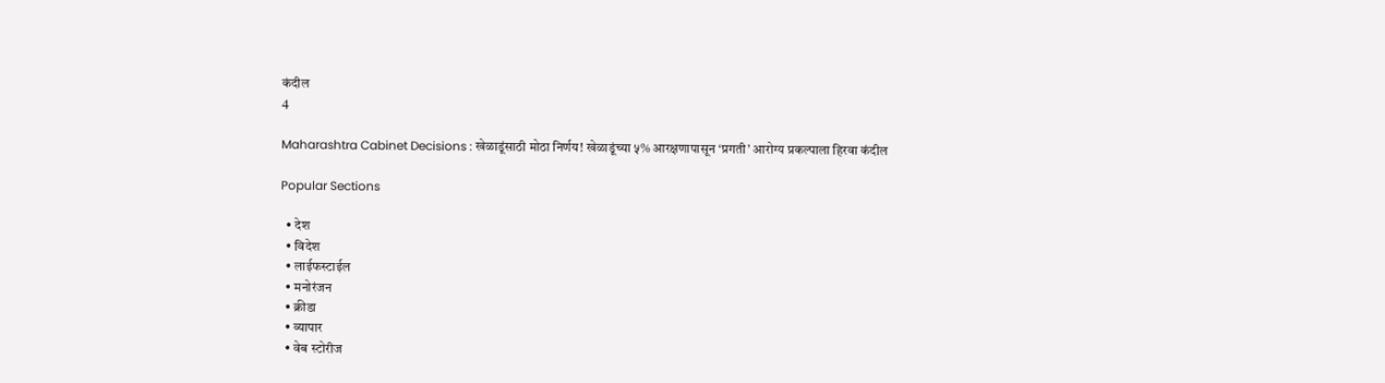कंदील
4

Maharashtra Cabinet Decisions : खेळाडूंसाठी मोठा निर्णय! खेळाडूंच्या ५% आरक्षणापासून ‘प्रगती’ आरोग्य प्रकल्पाला हिरवा कंदील

Popular Sections

  • देश
  • विदेश
  • लाईफस्टाईल
  • मनोरंजन
  • क्रीडा
  • व्यापार
  • वेब स्टोरीज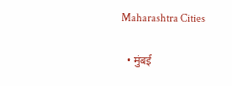Maharashtra Cities

  • मुंबई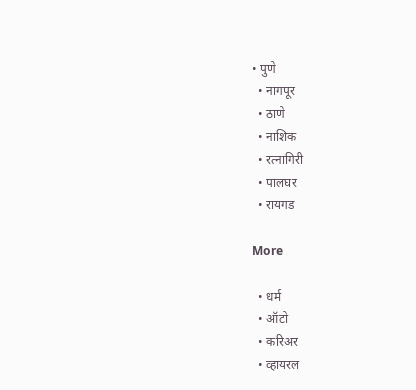• पुणे
  • नागपूर
  • ठाणे
  • नाशिक
  • रत्नागिरी
  • पालघर
  • रायगड

More

  • धर्म
  • ऑटो
  • करिअर
  • व्हायरल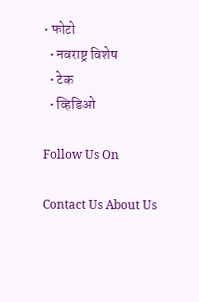• फोटो
  • नवराष्ट्र विशेष
  • टेक
  • व्हिडिओ

Follow Us On

Contact Us About Us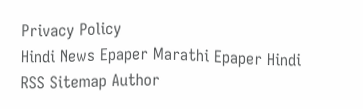Privacy Policy
Hindi News Epaper Marathi Epaper Hindi RSS Sitemap Author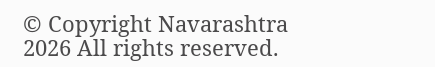© Copyright Navarashtra 2026 All rights reserved.